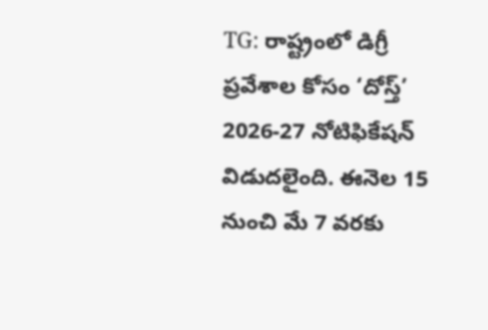TG: రాష్ట్రంలో డిగ్రీ ప్రవేశాల కోసం ‘దోస్త్’ 2026-27 నోటిఫికేషన్ విడుదలైంది. ఈనెల 15 నుంచి మే 7 వరకు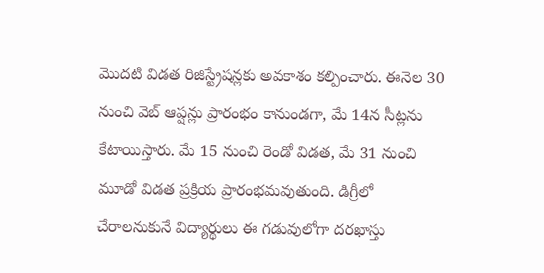మొదటి విడత రిజిస్ట్రేషన్లకు అవకాశం కల్పించారు. ఈనెల 30 నుంచి వెబ్ ఆప్షన్లు ప్రారంభం కానుండగా, మే 14న సీట్లను కేటాయిస్తారు. మే 15 నుంచి రెండో విడత, మే 31 నుంచి మూడో విడత ప్రక్రియ ప్రారంభమవుతుంది. డిగ్రీలో చేరాలనుకునే విద్యార్థులు ఈ గడువులోగా దరఖాస్తు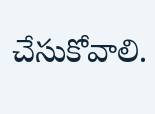చేసుకోవాలి.